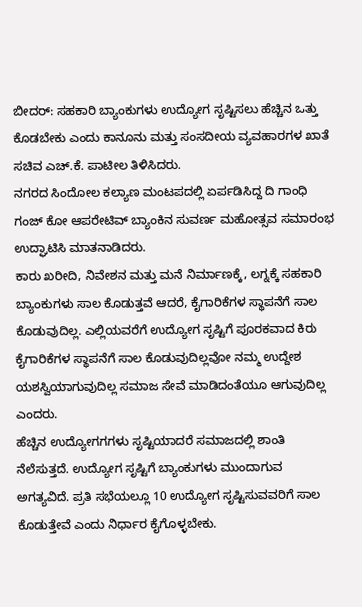ಬೀದರ್: ಸಹಕಾರಿ ಬ್ಯಾಂಕುಗಳು ಉದ್ಯೋಗ ಸೃಷ್ಟಿಸಲು ಹೆಚ್ಚಿನ ಒತ್ತು ಕೊಡಬೇಕು ಎಂದು ಕಾನೂನು ಮತ್ತು ಸಂಸದೀಯ ವ್ಯವಹಾರಗಳ ಖಾತೆ ಸಚಿವ ಎಚ್.ಕೆ. ಪಾಟೀಲ ತಿಳಿಸಿದರು.
ನಗರದ ಸಿಂದೋಲ ಕಲ್ಯಾಣ ಮಂಟಪದಲ್ಲಿ ಏರ್ಪಡಿಸಿದ್ದ ದಿ ಗಾಂಧಿ ಗಂಜ್ ಕೋ ಆಪರೇಟಿವ್ ಬ್ಯಾಂಕಿನ ಸುವರ್ಣ ಮಹೋತ್ಸವ ಸಮಾರಂಭ ಉದ್ಘಾಟಿಸಿ ಮಾತನಾಡಿದರು.
ಕಾರು ಖರೀದಿ, ನಿವೇಶನ ಮತ್ತು ಮನೆ ನಿರ್ಮಾಣಕ್ಕೆ, ಲಗ್ನಕ್ಕೆ ಸಹಕಾರಿ ಬ್ಯಾಂಕುಗಳು ಸಾಲ ಕೊಡುತ್ತವೆ ಆದರೆ, ಕೈಗಾರಿಕೆಗಳ ಸ್ಥಾಪನೆಗೆ ಸಾಲ ಕೊಡುವುದಿಲ್ಲ. ಎಲ್ಲಿಯವರೆಗೆ ಉದ್ಯೋಗ ಸೃಷ್ಟಿಗೆ ಪೂರಕವಾದ ಕಿರು ಕೈಗಾರಿಕೆಗಳ ಸ್ಥಾಪನೆಗೆ ಸಾಲ ಕೊಡುವುದಿಲ್ಲವೋ ನಮ್ಮ ಉದ್ದೇಶ ಯಶಸ್ವಿಯಾಗುವುದಿಲ್ಲ ಸಮಾಜ ಸೇವೆ ಮಾಡಿದಂತೆಯೂ ಆಗುವುದಿಲ್ಲ ಎಂದರು.
ಹೆಚ್ಚಿನ ಉದ್ಯೋಗಗಗಳು ಸೃಷ್ಟಿಯಾದರೆ ಸಮಾಜದಲ್ಲಿ ಶಾಂತಿ ನೆಲೆಸುತ್ತದೆ. ಉದ್ಯೋಗ ಸೃಷ್ಟಿಗೆ ಬ್ಯಾಂಕುಗಳು ಮುಂದಾಗುವ ಅಗತ್ಯವಿದೆ. ಪ್ರತಿ ಸಭೆಯಲ್ಲೂ 10 ಉದ್ಯೋಗ ಸೃಷ್ಟಿಸುವವರಿಗೆ ಸಾಲ ಕೊಡುತ್ತೇವೆ ಎಂದು ನಿರ್ಧಾರ ಕೈಗೊಳ್ಳಬೇಕು.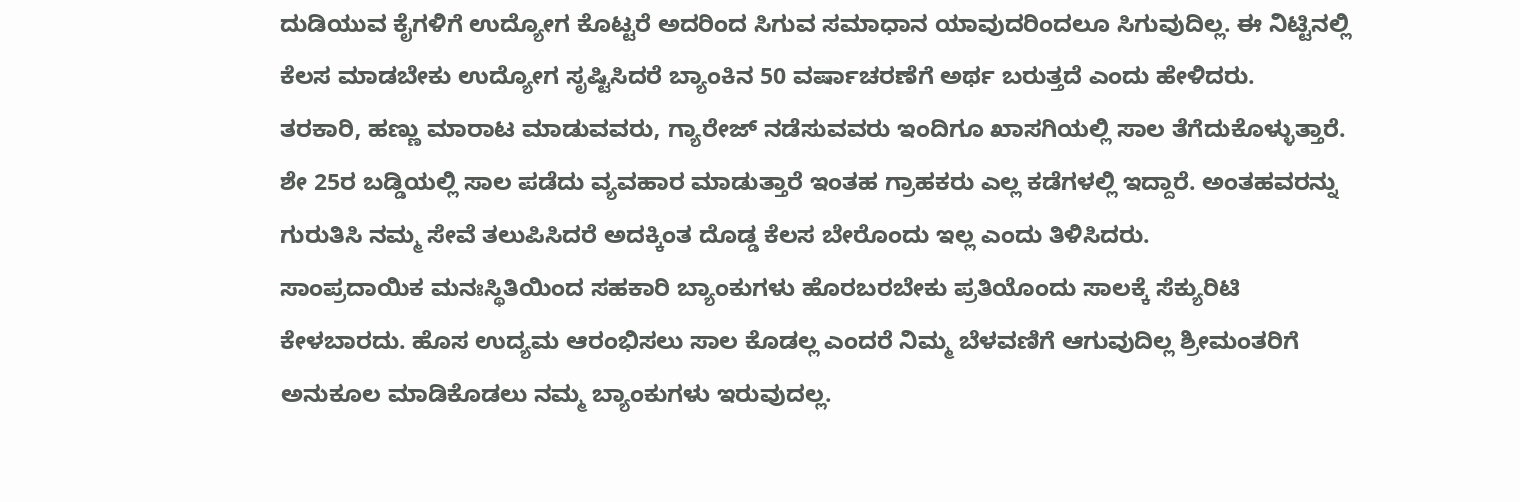ದುಡಿಯುವ ಕೈಗಳಿಗೆ ಉದ್ಯೋಗ ಕೊಟ್ಟರೆ ಅದರಿಂದ ಸಿಗುವ ಸಮಾಧಾನ ಯಾವುದರಿಂದಲೂ ಸಿಗುವುದಿಲ್ಲ. ಈ ನಿಟ್ಟಿನಲ್ಲಿ ಕೆಲಸ ಮಾಡಬೇಕು ಉದ್ಯೋಗ ಸೃಷ್ಟಿಸಿದರೆ ಬ್ಯಾಂಕಿನ 50 ವರ್ಷಾಚರಣೆಗೆ ಅರ್ಥ ಬರುತ್ತದೆ ಎಂದು ಹೇಳಿದರು.
ತರಕಾರಿ, ಹಣ್ಣು ಮಾರಾಟ ಮಾಡುವವರು, ಗ್ಯಾರೇಜ್ ನಡೆಸುವವರು ಇಂದಿಗೂ ಖಾಸಗಿಯಲ್ಲಿ ಸಾಲ ತೆಗೆದುಕೊಳ್ಳುತ್ತಾರೆ. ಶೇ 25ರ ಬಡ್ಡಿಯಲ್ಲಿ ಸಾಲ ಪಡೆದು ವ್ಯವಹಾರ ಮಾಡುತ್ತಾರೆ ಇಂತಹ ಗ್ರಾಹಕರು ಎಲ್ಲ ಕಡೆಗಳಲ್ಲಿ ಇದ್ದಾರೆ. ಅಂತಹವರನ್ನು ಗುರುತಿಸಿ ನಮ್ಮ ಸೇವೆ ತಲುಪಿಸಿದರೆ ಅದಕ್ಕಿಂತ ದೊಡ್ಡ ಕೆಲಸ ಬೇರೊಂದು ಇಲ್ಲ ಎಂದು ತಿಳಿಸಿದರು.
ಸಾಂಪ್ರದಾಯಿಕ ಮನಃಸ್ಥಿತಿಯಿಂದ ಸಹಕಾರಿ ಬ್ಯಾಂಕುಗಳು ಹೊರಬರಬೇಕು ಪ್ರತಿಯೊಂದು ಸಾಲಕ್ಕೆ ಸೆಕ್ಯುರಿಟಿ ಕೇಳಬಾರದು. ಹೊಸ ಉದ್ಯಮ ಆರಂಭಿಸಲು ಸಾಲ ಕೊಡಲ್ಲ ಎಂದರೆ ನಿಮ್ಮ ಬೆಳವಣಿಗೆ ಆಗುವುದಿಲ್ಲ ಶ್ರೀಮಂತರಿಗೆ ಅನುಕೂಲ ಮಾಡಿಕೊಡಲು ನಮ್ಮ ಬ್ಯಾಂಕುಗಳು ಇರುವುದಲ್ಲ.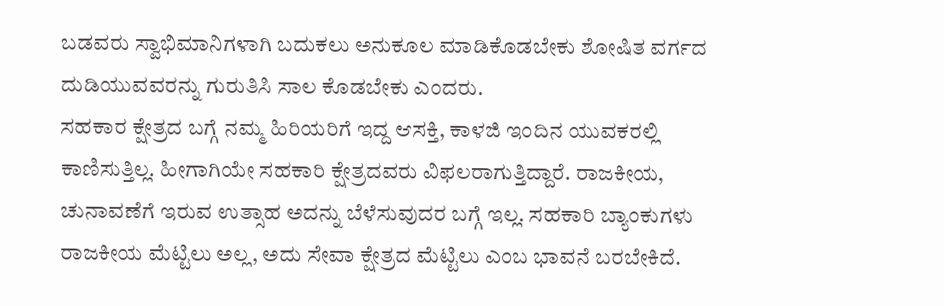ಬಡವರು ಸ್ವಾಭಿಮಾನಿಗಳಾಗಿ ಬದುಕಲು ಅನುಕೂಲ ಮಾಡಿಕೊಡಬೇಕು ಶೋಷಿತ ವರ್ಗದ ದುಡಿಯುವವರನ್ನು ಗುರುತಿಸಿ ಸಾಲ ಕೊಡಬೇಕು ಎಂದರು.
ಸಹಕಾರ ಕ್ಷೇತ್ರದ ಬಗ್ಗೆ ನಮ್ಮ ಹಿರಿಯರಿಗೆ ಇದ್ದ ಆಸಕ್ತಿ, ಕಾಳಜಿ ಇಂದಿನ ಯುವಕರಲ್ಲಿ ಕಾಣಿಸುತ್ತಿಲ್ಲ. ಹೀಗಾಗಿಯೇ ಸಹಕಾರಿ ಕ್ಷೇತ್ರದವರು ವಿಫಲರಾಗುತ್ತಿದ್ದಾರೆ. ರಾಜಕೀಯ, ಚುನಾವಣೆಗೆ ಇರುವ ಉತ್ಸಾಹ ಅದನ್ನು ಬೆಳೆಸುವುದರ ಬಗ್ಗೆ ಇಲ್ಲ. ಸಹಕಾರಿ ಬ್ಯಾಂಕುಗಳು ರಾಜಕೀಯ ಮೆಟ್ಟಿಲು ಅಲ್ಲ, ಅದು ಸೇವಾ ಕ್ಷೇತ್ರದ ಮೆಟ್ಟಿಲು ಎಂಬ ಭಾವನೆ ಬರಬೇಕಿದೆ.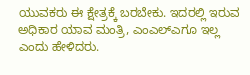ಯುವಕರು ಈ ಕ್ಷೇತ್ರಕ್ಕೆ ಬರಬೇಕು. ಇದರಲ್ಲಿ ಇರುವ ಅಧಿಕಾರ ಯಾವ ಮಂತ್ರಿ, ಎಂಎಲ್ಎಗೂ ಇಲ್ಲ ಎಂದು ಹೇಳಿದರು.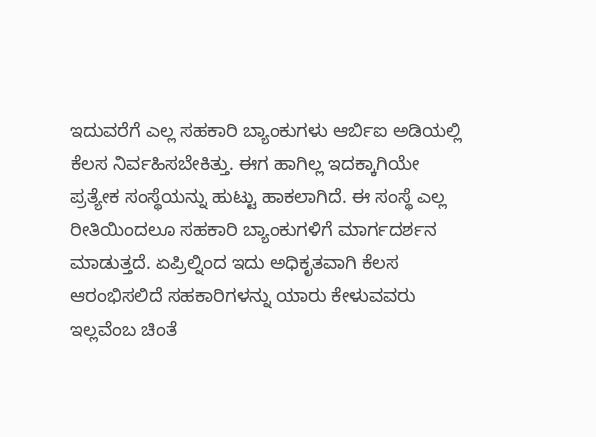ಇದುವರೆಗೆ ಎಲ್ಲ ಸಹಕಾರಿ ಬ್ಯಾಂಕುಗಳು ಆರ್ಬಿಐ ಅಡಿಯಲ್ಲಿ ಕೆಲಸ ನಿರ್ವಹಿಸಬೇಕಿತ್ತು. ಈಗ ಹಾಗಿಲ್ಲ ಇದಕ್ಕಾಗಿಯೇ ಪ್ರತ್ಯೇಕ ಸಂಸ್ಥೆಯನ್ನು ಹುಟ್ಟು ಹಾಕಲಾಗಿದೆ. ಈ ಸಂಸ್ಥೆ ಎಲ್ಲ ರೀತಿಯಿಂದಲೂ ಸಹಕಾರಿ ಬ್ಯಾಂಕುಗಳಿಗೆ ಮಾರ್ಗದರ್ಶನ ಮಾಡುತ್ತದೆ. ಏಪ್ರಿಲ್ನಿಂದ ಇದು ಅಧಿಕೃತವಾಗಿ ಕೆಲಸ ಆರಂಭಿಸಲಿದೆ ಸಹಕಾರಿಗಳನ್ನು ಯಾರು ಕೇಳುವವರು ಇಲ್ಲವೆಂಬ ಚಿಂತೆ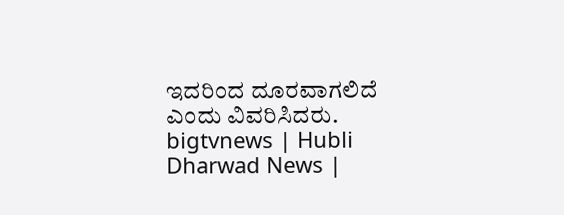ಇದರಿಂದ ದೂರವಾಗಲಿದೆ ಎಂದು ವಿವರಿಸಿದರು.
bigtvnews | Hubli Dharwad News |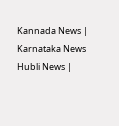Kannada News | Karnataka News Hubli News |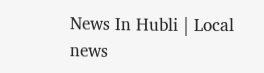News In Hubli | Local news